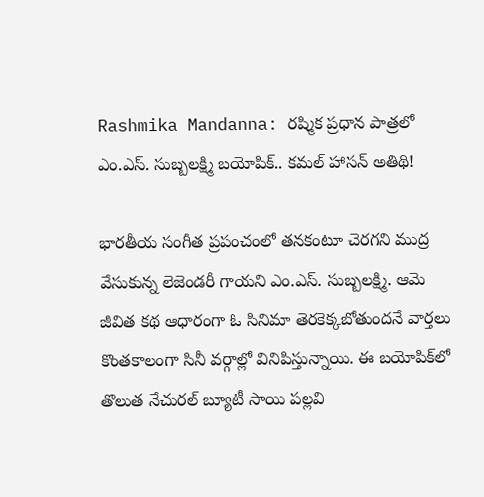Rashmika Mandanna: రష్మిక ప్రధాన పాత్రలో ఎం.ఎస్. సుబ్బలక్ష్మి బయోపిక్.. కమల్ హాసన్ అతిథి!

భారతీయ సంగీత ప్రపంచంలో తనకంటూ చెరగని ముద్ర వేసుకున్న లెజెండరీ గాయని ఎం.ఎస్. సుబ్బలక్ష్మి. ఆమె జీవిత కథ ఆధారంగా ఓ సినిమా తెరకెక్కబోతుందనే వార్తలు కొంతకాలంగా సినీ వర్గాల్లో వినిపిస్తున్నాయి. ఈ బయోపిక్‌లో తొలుత నేచురల్ బ్యూటీ సాయి పల్లవి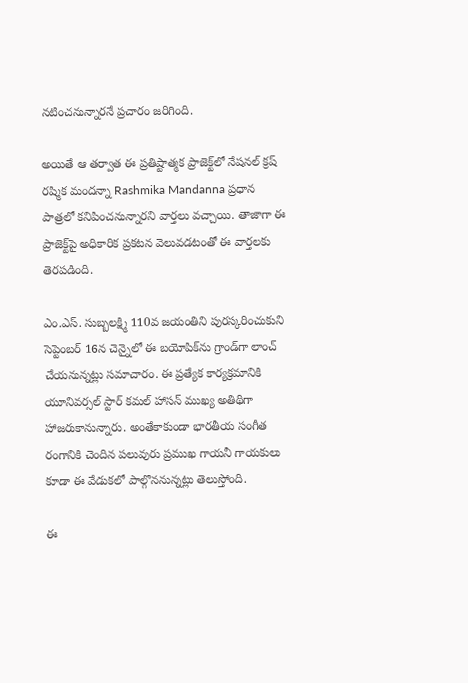నటించనున్నారనే ప్రచారం జరిగింది.

అయితే ఆ తర్వాత ఈ ప్రతిష్టాత్మక ప్రాజెక్ట్‌లో నేషనల్ క్రష్ రష్మిక మందన్నా Rashmika Mandanna ప్రధాన పాత్రలో కనిపించనున్నారని వార్తలు వచ్చాయి. తాజాగా ఈ ప్రాజెక్ట్‌పై అధికారిక ప్రకటన వెలువడటంతో ఈ వార్తలకు తెరపడింది.

ఎం.ఎస్. సుబ్బలక్ష్మి 110వ జయంతిని పురస్కరించుకుని సెప్టెంబర్ 16న చెన్నైలో ఈ బయోపిక్‌ను గ్రాండ్‌గా లాంచ్ చేయనున్నట్లు సమాచారం. ఈ ప్రత్యేక కార్యక్రమానికి యూనివర్సల్ స్టార్ కమల్ హాసన్ ముఖ్య అతిథిగా హాజరుకానున్నారు. అంతేకాకుండా భారతీయ సంగీత రంగానికి చెందిన పలువురు ప్రముఖ గాయనీ గాయకులు కూడా ఈ వేడుకలో పాల్గొననున్నట్లు తెలుస్తోంది.

ఈ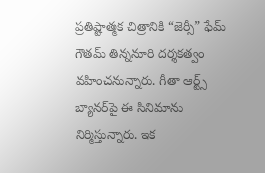ప్రతిష్టాత్మక చిత్రానికి “జెర్సీ” ఫేమ్ గౌతమ్ తిన్ననూరి దర్శకత్వం వహించనున్నారు. గీతా ఆర్ట్స్ బ్యానర్‌పై ఈ సినిమాను నిర్మిస్తున్నారు. ఇక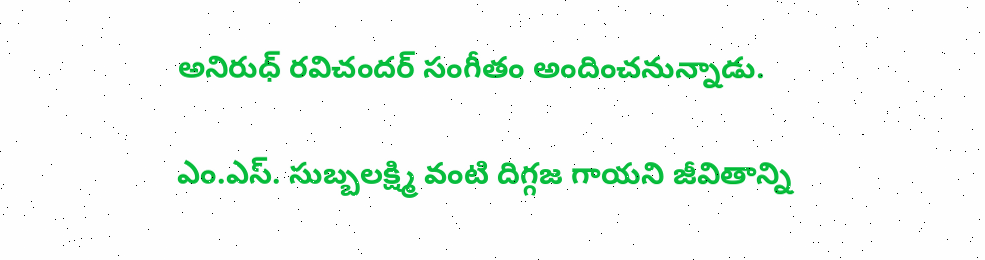అనిరుధ్ రవిచందర్ సంగీతం అందించనున్నాడు.

ఎం.ఎస్. సుబ్బలక్ష్మి వంటి దిగ్గజ గాయని జీవితాన్ని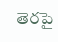తెరపై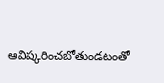ఆవిష్కరించబోతుండటంతో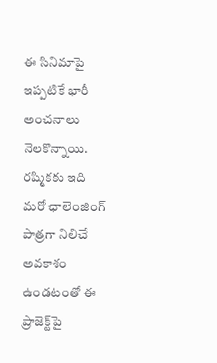ఈ సినిమాపై ఇప్పటికే భారీ అంచనాలు నెలకొన్నాయి. రష్మికకు ఇది మరో ఛాలెంజింగ్ పాత్రగా నిలిచే అవకాశం ఉండటంతో ఈ ప్రాజెక్ట్‌పై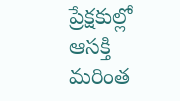ప్రేక్షకుల్లో ఆసక్తి మరింత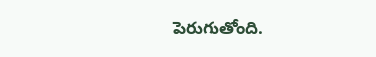పెరుగుతోంది.